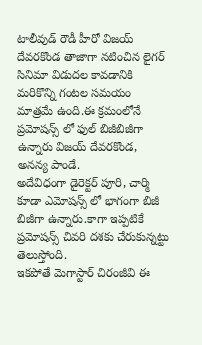టాలీవుడ్ రౌడీ హీరో విజయ్ దేవరకొండ తాజాగా నటించిన లైగర్ సినిమా విడుదల కావడానికి మరికొన్ని గంటల సమయం మాత్రమే ఉంది.ఈ క్రమంలోనే ప్రమోషన్స్ లో ఫుల్ బిజీబిజీగా ఉన్నారు విజయ్ దేవరకొండ, అనన్య పాండే.
అదేవిధంగా డైరెక్టర్ పూరి, చార్మి కూడా ఎమోషన్స్ లో భాగంగా బిజీ బిజీగా ఉన్నారు.కాగా ఇప్పటికే ప్రమోషన్స్ చివరి దశకు చేరుకున్నట్టు తెలుస్తోంది.
ఇకపోతే మెగాస్టార్ చిరంజీవి ఈ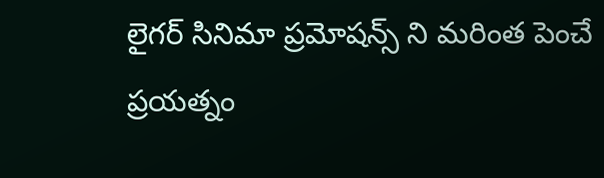లైగర్ సినిమా ప్రమోషన్స్ ని మరింత పెంచే ప్రయత్నం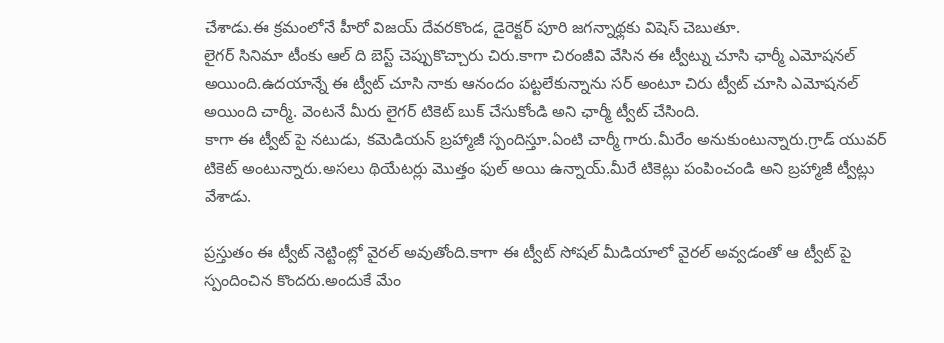చేశాడు.ఈ క్రమంలోనే హీరో విజయ్ దేవరకొండ, డైరెక్టర్ పూరి జగన్నాథ్లకు విషెస్ చెబుతూ.
లైగర్ సినిమా టీంకు ఆల్ ది బెస్ట్ చెప్పుకొచ్చారు చిరు.కాగా చిరంజీవి వేసిన ఈ ట్వీట్ను చూసి ఛార్మీ ఎమోషనల్ అయింది.ఉదయాన్నే ఈ ట్వీట్ చూసి నాకు ఆనందం పట్టలేకున్నాను సర్ అంటూ చిరు ట్వీట్ చూసి ఎమోషనల్ అయింది చార్మీ. వెంటనే మీరు లైగర్ టికెట్ బుక్ చేసుకోండి అని ఛార్మీ ట్వీట్ చేసింది.
కాగా ఈ ట్వీట్ పై నటుడు, కమెడియన్ బ్రహ్మాజీ స్పందిస్తూ.ఏంటి చార్మీ గారు.మీరేం అనుకుంటున్నారు.గ్రాడ్ యువర్ టికెట్ అంటున్నారు.అసలు థియేటర్లు మొత్తం ఫుల్ అయి ఉన్నాయ్.మీరే టికెట్లు పంపించండి అని బ్రహ్మాజీ ట్వీట్లు వేశాడు.

ప్రస్తుతం ఈ ట్వీట్ నెట్టింట్లో వైరల్ అవుతోంది.కాగా ఈ ట్వీట్ సోషల్ మీడియాలో వైరల్ అవ్వడంతో ఆ ట్వీట్ పై స్పందించిన కొందరు.అందుకే మేం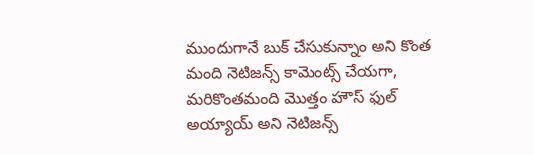ముందుగానే బుక్ చేసుకున్నాం అని కొంత మంది నెటిజన్స్ కామెంట్స్ చేయగా, మరికొంతమంది మొత్తం హౌస్ ఫుల్ అయ్యాయ్ అని నెటిజన్స్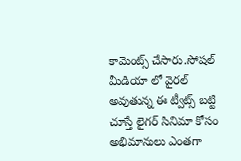కామెంట్స్ చేసారు.సోషల్ మీడియా లో వైరల్ అవుతున్న ఈ ట్వీట్స్ బట్టి చూస్తే లైగర్ సినిమా కోసం అభిమానులు ఎంతగా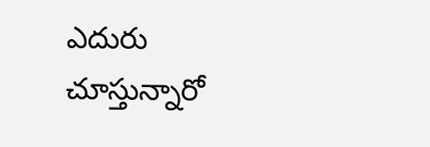ఎదురు చూస్తున్నారో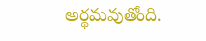అర్థమవుతోంది.